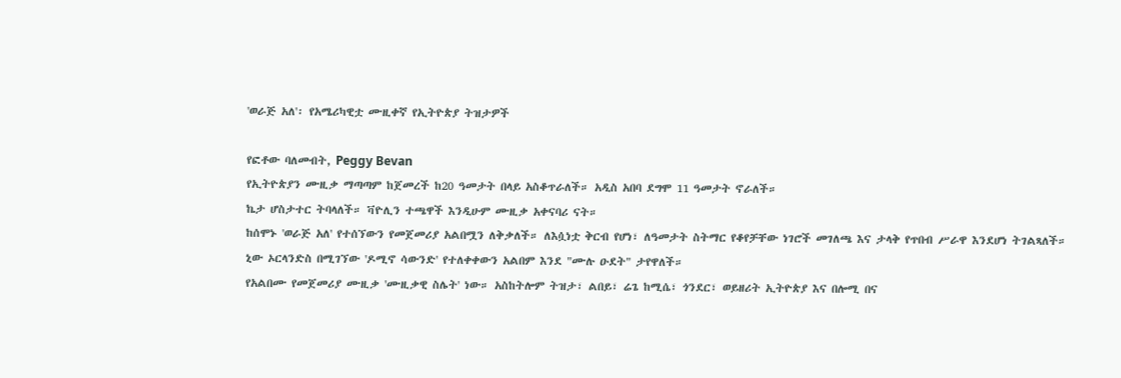'ወራጅ አለ'፡ የአሜሪካዊቷ ሙዚቀኛ የኢትዮጵያ ትዝታዎች

የፎቶው ባለመብት, Peggy Bevan
የኢትዮጵያን ሙዚቃ ማጣጣም ከጀመረች ከ20 ዓመታት በላይ አስቆጥራለች። አዲስ አበባ ደግሞ 11 ዓመታት ኖራለች።
ኬታ ሆስታተር ትባላለች። ቫዮሊን ተጫዋች እንዲሁም ሙዚቃ አቀናባሪ ናት።
ከሰሞኑ 'ወራጅ አለ' የተሰኘውን የመጀመሪያ አልበሟን ለቅቃለች። ለእሷነቷ ቅርብ የሆነ፣ ለዓመታት ስትማር የቆየቻቸው ነገሮች መገለጫ እና ታላቅ የጥበብ ሥራዋ እንደሆነ ትገልጻለች።
ኒው ኦርላንድስ በሚገኘው 'ዶሚኖ ሳውንድ' የተለቀቀውን አልበም እንደ "ሙሉ ዑደት" ታየዋለች።
የአልበሙ የመጀመሪያ ሙዚቃ 'ሙዚቃዊ ስሌት' ነው። አስከትሎም ትዝታ፣ ልበይ፣ ሬጌ ከሚሴ፣ ጎንደር፣ ወይዘሪት ኢትዮጵያ እና በሎሚ በና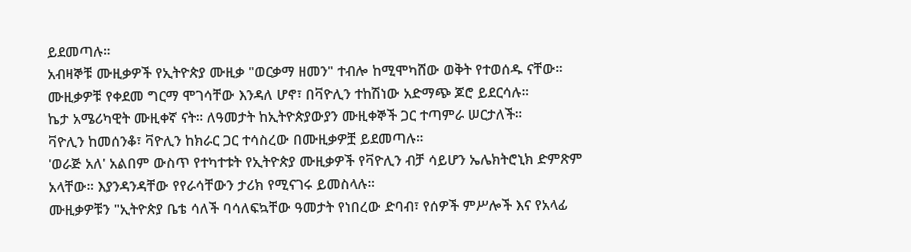ይደመጣሉ።
አብዛኞቹ ሙዚቃዎች የኢትዮጵያ ሙዚቃ "ወርቃማ ዘመን" ተብሎ ከሚሞካሸው ወቅት የተወሰዱ ናቸው። ሙዚቃዎቹ የቀደመ ግርማ ሞገሳቸው እንዳለ ሆኖ፣ በቫዮሊን ተከሽነው አድማጭ ጆሮ ይደርሳሉ።
ኬታ አሜሪካዊት ሙዚቀኛ ናት። ለዓመታት ከኢትዮጵያውያን ሙዚቀኞች ጋር ተጣምራ ሠርታለች።
ቫዮሊን ከመሰንቆ፣ ቫዮሊን ከክራር ጋር ተሳስረው በሙዚቃዎቿ ይደመጣሉ።
'ወራጅ አለ' አልበም ውስጥ የተካተቱት የኢትዮጵያ ሙዚቃዎች የቫዮሊን ብቻ ሳይሆን ኤሌክትሮኒክ ድምጽም አላቸው። እያንዳንዳቸው የየራሳቸውን ታሪክ የሚናገሩ ይመስላሉ።
ሙዚቃዎቹን "ኢትዮጵያ ቤቴ ሳለች ባሳለፍኳቸው ዓመታት የነበረው ድባብ፣ የሰዎች ምሥሎች እና የአላፊ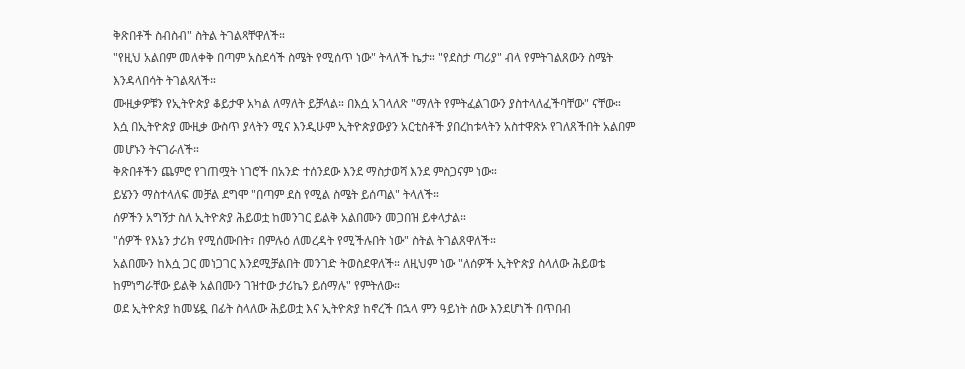ቅጽበቶች ስብስብ" ስትል ትገልጻቸዋለች።
"የዚህ አልበም መለቀቅ በጣም አስደሳች ስሜት የሚሰጥ ነው" ትላለች ኬታ። "የደስታ ጣሪያ" ብላ የምትገልጸውን ስሜት እንዳላበሳት ትገልጻለች።
ሙዚቃዎቹን የኢትዮጵያ ቆይታዋ አካል ለማለት ይቻላል። በእሷ አገላለጽ "ማለት የምትፈልገውን ያስተላለፈችባቸው" ናቸው።
እሷ በኢትዮጵያ ሙዚቃ ውስጥ ያላትን ሚና እንዲሁም ኢትዮጵያውያን አርቲስቶች ያበረከቱላትን አስተዋጽኦ የገለጸችበት አልበም መሆኑን ትናገራለች።
ቅጽበቶችን ጨምሮ የገጠሟት ነገሮች በአንድ ተሰንደው እንደ ማስታወሻ እንደ ምስጋናም ነው።
ይሄንን ማስተላለፍ መቻል ደግሞ "በጣም ደስ የሚል ስሜት ይሰጣል" ትላለች።
ሰዎችን አግኝታ ስለ ኢትዮጵያ ሕይወቷ ከመንገር ይልቅ አልበሙን መጋበዝ ይቀላታል።
"ሰዎች የእኔን ታሪክ የሚሰሙበት፣ በምሉዕ ለመረዳት የሚችሉበት ነው" ስትል ትገልጸዋለች።
አልበሙን ከእሷ ጋር መነጋገር እንደሚቻልበት መንገድ ትወስደዋለች። ለዚህም ነው "ለሰዎች ኢትዮጵያ ስላለው ሕይወቴ ከምነግራቸው ይልቅ አልበሙን ገዝተው ታሪኬን ይሰማሉ" የምትለው።
ወደ ኢትዮጵያ ከመሄዷ በፊት ስላለው ሕይወቷ እና ኢትዮጵያ ከኖረች በኋላ ምን ዓይነት ሰው እንደሆነች በጥበብ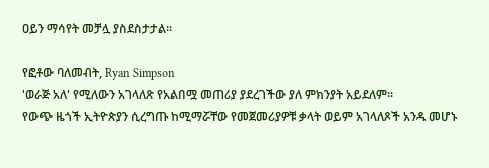ዐይን ማሳየት መቻሏ ያስደስታታል።

የፎቶው ባለመብት, Ryan Simpson
'ወራጅ አለ' የሚለውን አገላለጽ የአልበሟ መጠሪያ ያደረገችው ያለ ምክንያት አይደለም።
የውጭ ዜጎች ኢትዮጵያን ሲረግጡ ከሚማሯቸው የመጀመሪያዎቹ ቃላት ወይም አገላለጾች አንዱ መሆኑ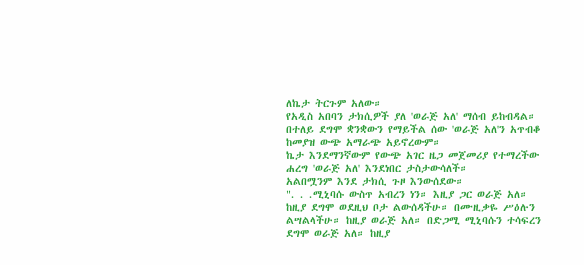ለኬታ ትርጉም አለው።
የአዲስ አበባን ታክሲዎች ያለ 'ወራጅ አለ' ማሰብ ይከብዳል። በተለይ ደግሞ ቋንቋውን የማይችል ሰው 'ወራጅ አለ'ን አጥብቆ ከመያዝ ውጭ አማራጭ አይኖረውም።
ኬታ እንደማንኛውም የውጭ አገር ዜጋ መጀመሪያ የተማረችው ሐረግ 'ወራጅ አለ' እንደነበር ታስታውሳለች።
አልበሟንም እንደ ታክሲ ጉዞ እንውሰደው።
". . .ሚኒባሱ ውስጥ አብረን ነን። እዚያ ጋር ወራጅ አለ። ከዚያ ደግሞ ወደዚህ ቦታ ልውሰዳችሁ። በሙዚቃዬ ሥዕሉን ልሣልላችሁ። ከዚያ ወራጅ አለ። በድጋሚ ሚኒባሱን ተሳፍረን ደግሞ ወራጅ አለ። ከዚያ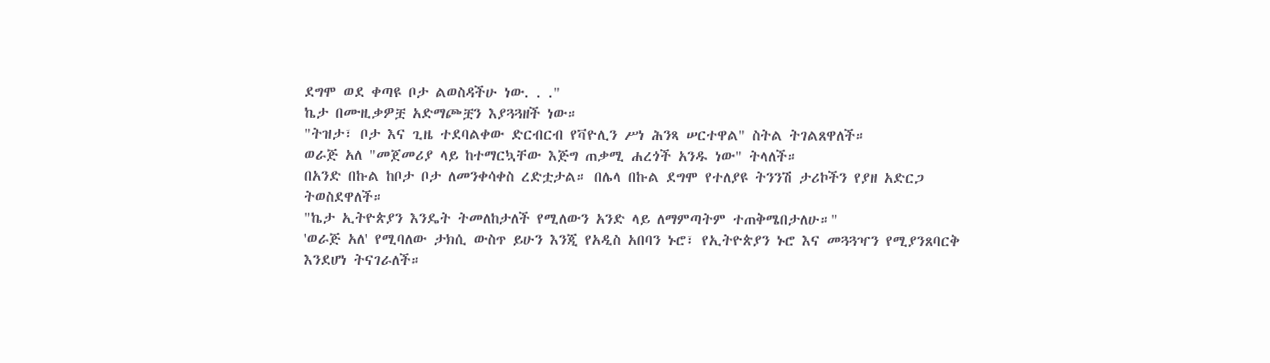ደግሞ ወደ ቀጣዩ ቦታ ልወስዳችሁ ነው. . ."
ኬታ በሙዚቃዎቿ አድማጮቿን እያጓጓዘች ነው።
"ትዝታ፣ ቦታ እና ጊዜ ተደባልቀው ድርብርብ የቫዮሊን ሥነ ሕንጻ ሠርተዋል" ስትል ትገልጸዋለች።
ወራጅ አለ "መጀመሪያ ላይ ከተማርኳቸው እጅግ ጠቃሚ ሐረጎች አንዱ ነው" ትላለች።
በአንድ በኩል ከቦታ ቦታ ለመንቀሳቀስ ረድቷታል። በሌላ በኩል ደግሞ የተለያዩ ትንንሽ ታሪኮችን የያዘ አድርጋ ትወስደዋለች።
"ኬታ ኢትዮጵያን እንዴት ትመለከታለች የሚለውን አንድ ላይ ለማምጣትም ተጠቅሜበታለሁ።"
'ወራጅ አለ' የሚባለው ታክሲ ውስጥ ይሁን እንጂ የአዲስ አበባን ኑሮ፣ የኢትዮጵያን ኑሮ እና መጓጓዣን የሚያንጸባርቅ እንደሆነ ትናገራለች።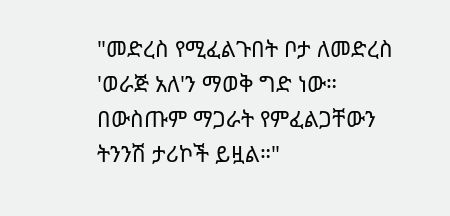"መድረስ የሚፈልጉበት ቦታ ለመድረስ 'ወራጅ አለ'ን ማወቅ ግድ ነው። በውስጡም ማጋራት የምፈልጋቸውን ትንንሽ ታሪኮች ይዟል።"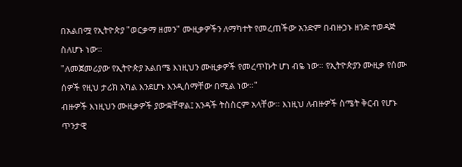በአልበሟ የኢትዮጵያ "ወርቃማ ዘመን" ሙዚቃዎችን ለማካተት የመረጠችው አንድም በብዙኃኑ ዘንድ ተወዳጅ ስለሆኑ ነው።
"ለመጀመሪያው የኢትዮጵያ አልበሜ እነዚህን ሙዚቃዎች የመረጥኩት ሆነ ብዬ ነው። የኢትዮጵያን ሙዚቃ የሰሙ ሰዎች የዚህ ታሪክ አካል እንደሆኑ እንዲሰማቸው በሚል ነው።"
ብዙዎች እነዚህን ሙዚቃዎች ያውቋቸዋል፤ አንዳች ትስስርም አላቸው። እነዚህ ለብዙዎች ስሜት ቅርብ የሆኑ ጥንታዊ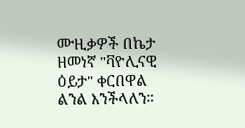ሙዚቃዎች በኬታ ዘመነኛ "ቫዮሊናዊ ዕይታ" ቀርበዋል ልንል እንችላለን።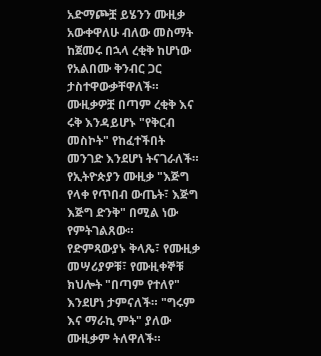አድማጮቿ ይሄንን ሙዚቃ አውቀዋለሁ ብለው መስማት ከጀመሩ በኋላ ረቂቅ ከሆነው የአልበሙ ቅንብር ጋር ታስተዋውቃቸዋለች።
ሙዚቃዎቿ በጣም ረቂቅ እና ሩቅ እንዳይሆኑ "የቅርብ መስኮት" የከፈተችበት መንገድ እንደሆነ ትናገራለች።
የኢትዮጵያን ሙዚቃ "እጅግ የላቀ የጥበብ ውጤት፣ እጅግ እጅግ ድንቅ" በሚል ነው የምትገልጸው።
የድምጻውያኑ ቅላጼ፣ የሙዚቃ መሣሪያዎቹ፣ የሙዚቀኞቹ ክህሎት "በጣም የተለየ" እንደሆነ ታምናለች። "ግሩም እና ማራኪ ምት" ያለው ሙዚቃም ትለዋለች።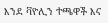እንደ ቫዮሊን ተጫዋች እና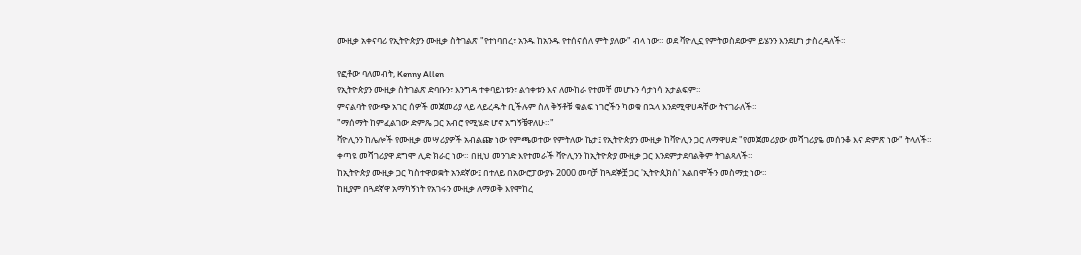ሙዚቃ አቀናባሪ የኢትዮጵያን ሙዚቃ ስትገልጽ "የተነባበረ፣ አንዱ ከአንዱ የተሰናሰለ ምት ያለው" ብላ ነው። ወደ ቫዮሊኗ የምትወስደውም ይሄንን እንደሆነ ታስረዳለች።

የፎቶው ባለመብት, Kenny Allen
የኢትዮጵያን ሙዚቃ ስትገልጽ ድባቡን፣ እንግዳ ተቀባይነቱን፣ ልኅቀቱን እና ለሙከራ የተመቸ መሆኑን ሳታነሳ አታልፍም።
ምናልባት የውጭ አገር ሰዎች መጀመሪያ ላይ ላይረዱት ቢችሉም ስለ ቅኝቶቹ ቁልፍ ነገሮችን ካወቁ በኋላ እንደሚዋሀዳቸው ትናገራለች።
"ማሰማት ከምፈልገው ድምጼ ጋር አብሮ የሚሄድ ሆኖ አግኝቼዋለሁ።"
ቫዮሊንን ከሌሎች የሙዚቃ መሣሪያዎች አብልጬ ነው የምጫወተው የምትለው ኬታ፤ የኢትዮጵያን ሙዚቃ ከቫዮሊን ጋር ለማዋሀድ "የመጀመሪያው መሻገሪያዬ መሰንቆ እና ድምጽ ነው" ትላለች።
ቀጣዩ መሻገሪያዋ ደግሞ ሊድ ክራር ነው። በዚህ መንገድ እየተመራች ቫዮሊንን ከኢትዮጵያ ሙዚቃ ጋር እንደምታደባልቅም ትገልጻለች።
ከኢትዮጵያ ሙዚቃ ጋር ካስተዋወቋት አንደኛው፤ በተለይ በአውሮፓውያኑ 2000 መባቻ ከጓደኞቿ ጋር 'ኢትዮጲክስ' አልበሞችን መስማቷ ነው።
ከዚያም በጓደኛዋ አማካኝነት የአገሩን ሙዚቃ ለማወቅ እየሞከረ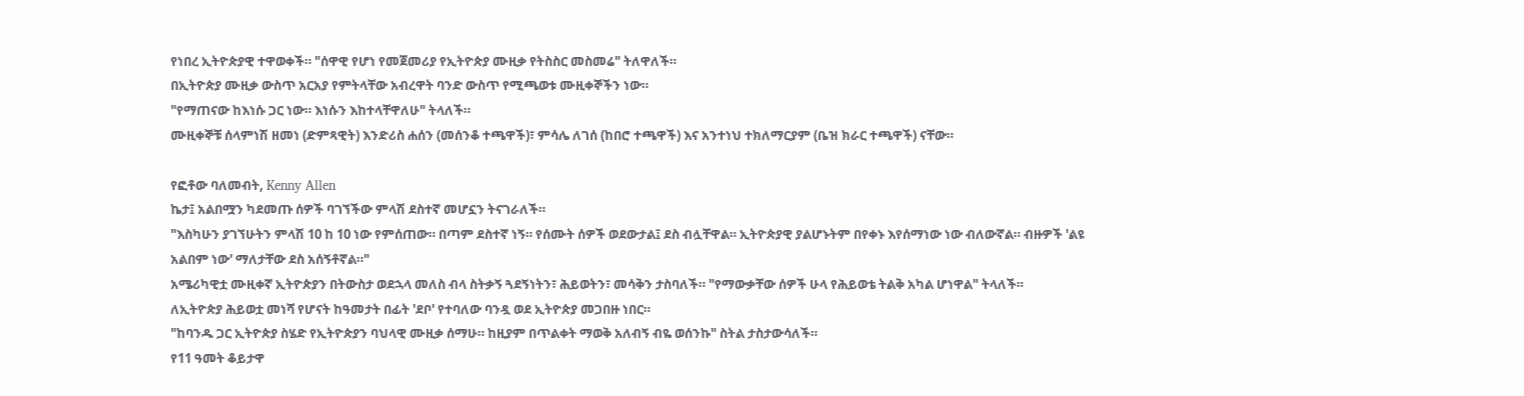የነበረ ኢትዮጵያዊ ተዋወቀች። "ሰዋዊ የሆነ የመጀመሪያ የኢትዮጵያ ሙዚቃ የትስስር መስመሬ" ትለዋለች።
በኢትዮጵያ ሙዚቃ ውስጥ አርአያ የምትላቸው አብረዋት ባንድ ውስጥ የሚጫወቱ ሙዚቀኞችን ነው።
"የማጠናው ከእነሱ ጋር ነው። እነሱን እከተላቸዋለሁ" ትላለች።
ሙዚቀኞቹ ሰላምነሽ ዘመነ (ድምጻዊት) እንድሪስ ሐሰን (መሰንቆ ተጫዋች)፣ ምሳሌ ለገሰ (ከበሮ ተጫዋች) እና አንተነህ ተክለማርያም (ቤዝ ክራር ተጫዋች) ናቸው።

የፎቶው ባለመብት, Kenny Allen
ኬታ፤ አልበሟን ካደመጡ ሰዎች ባገኘችው ምላሽ ደስተኛ መሆኗን ትናገራለች።
"እስካሁን ያገኘሁትን ምላሽ 10 ከ 10 ነው የምሰጠው። በጣም ደስተኛ ነኝ። የሰሙት ሰዎች ወደውታል፤ ደስ ብሏቸዋል። ኢትዮጵያዊ ያልሆኑትም በየቀኑ እየሰማነው ነው ብለውኛል። ብዙዎች 'ልዩ አልበም ነው' ማለታቸው ደስ አሰኝቶኛል።"
አሜሪካዊቷ ሙዚቀኛ ኢትዮጵያን በትውስታ ወደኋላ መለስ ብላ ስትቃኝ ጓደኝነትን፣ ሕይወትን፣ መሳቅን ታስባለች። "የማውቃቸው ሰዎች ሁላ የሕይወቴ ትልቅ አካል ሆነዋል" ትላለች።
ለኢትዮጵያ ሕይወቷ መነሻ የሆናት ከዓመታት በፊት 'ደቦ' የተባለው ባንዷ ወደ ኢትዮጵያ መጋበዙ ነበር።
"ከባንዱ ጋር ኢትዮጵያ ስሄድ የኢትዮጵያን ባህላዊ ሙዚቃ ሰማሁ። ከዚያም በጥልቀት ማወቅ አለብኝ ብዬ ወሰንኩ" ስትል ታስታውሳለች።
የ11 ዓመት ቆይታዋ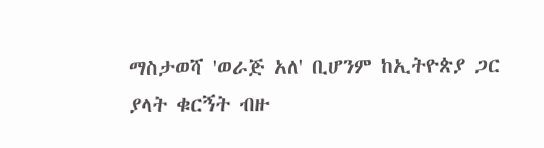ማስታወሻ 'ወራጅ አለ' ቢሆንም ከኢትዮጵያ ጋር ያላት ቁርኝት ብዙ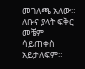መገለጫ አለው። ለቡና ያላት ፍቅር መቼም ሳይጠቀስ አይታለፍም።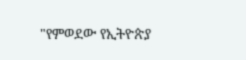"የምወደው የኢትዮጵያ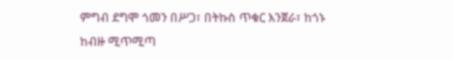ምግብ ደግሞ ጎመን በሥጋ፣ በትኩስ ጥቁር እንጀራ፣ ከጎኑ ከብዙ ሚጥሚጣ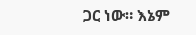ጋር ነው። እኔም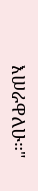እሠራዋለሁ።"